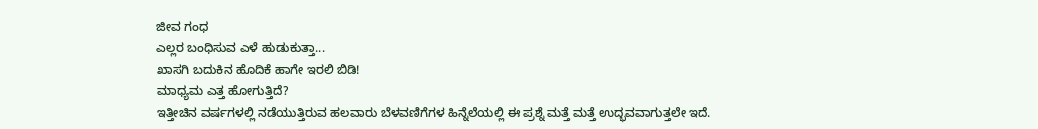ಜೀವ ಗಂಧ
ಎಲ್ಲರ ಬಂಧಿಸುವ ಎಳೆ ಹುಡುಕುತ್ತಾ...
ಖಾಸಗಿ ಬದುಕಿನ ಹೊದಿಕೆ ಹಾಗೇ ಇರಲಿ ಬಿಡಿ!
ಮಾಧ್ಯಮ ಎತ್ತ ಹೋಗುತ್ತಿದೆ?
ಇತ್ತೀಚಿನ ವರ್ಷಗಳಲ್ಲಿ ನಡೆಯುತ್ತಿರುವ ಹಲವಾರು ಬೆಳವಣಿಗೆಗಳ ಹಿನ್ನೆಲೆಯಲ್ಲಿ ಈ ಪ್ರಶ್ನೆ ಮತ್ತೆ ಮತ್ತೆ ಉದ್ಭವವಾಗುತ್ತಲೇ ಇದೆ.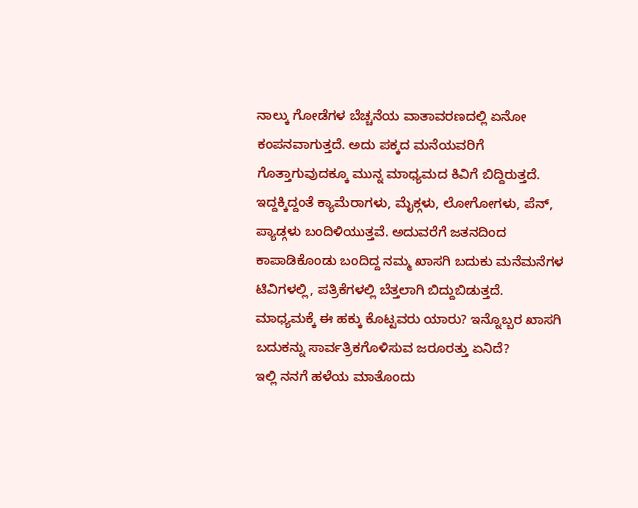ನಾಲ್ಕು ಗೋಡೆಗಳ ಬೆಚ್ಚನೆಯ ವಾತಾವರಣದಲ್ಲಿ ಏನೋ ಕಂಪನವಾಗುತ್ತದೆ. ಅದು ಪಕ್ಕದ ಮನೆಯವರಿಗೆ ಗೊತ್ತಾಗುವುದಕ್ಕೂ ಮುನ್ನ ಮಾಧ್ಯಮದ ಕಿವಿಗೆ ಬಿದ್ದಿರುತ್ತದೆ. ಇದ್ದಕ್ಕಿದ್ದಂತೆ ಕ್ಯಾಮೆರಾಗಳು, ಮೈಕ್ಗಳು, ಲೋಗೋಗಳು, ಪೆನ್, ಪ್ಯಾಡ್ಗಳು ಬಂದಿಳಿಯುತ್ತವೆ. ಅದುವರೆಗೆ ಜತನದಿಂದ ಕಾಪಾಡಿಕೊಂಡು ಬಂದಿದ್ದ ನಮ್ಮ ಖಾಸಗಿ ಬದುಕು ಮನೆಮನೆಗಳ ಟಿವಿಗಳಲ್ಲಿ, ಪತ್ರಿಕೆಗಳಲ್ಲಿ ಬೆತ್ತಲಾಗಿ ಬಿದ್ದುಬಿಡುತ್ತದೆ.
ಮಾಧ್ಯಮಕ್ಕೆ ಈ ಹಕ್ಕು ಕೊಟ್ಟವರು ಯಾರು? ಇನ್ನೊಬ್ಬರ ಖಾಸಗಿ ಬದುಕನ್ನು ಸಾರ್ವತ್ರಿಕಗೊಳಿಸುವ ಜರೂರತ್ತು ಏನಿದೆ?
ಇಲ್ಲಿ ನನಗೆ ಹಳೆಯ ಮಾತೊಂದು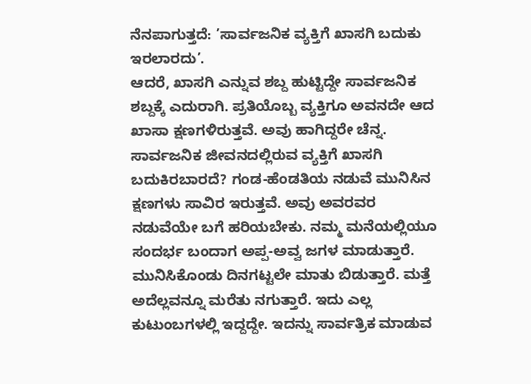ನೆನಪಾಗುತ್ತದೆ: ’ಸಾರ್ವಜನಿಕ ವ್ಯಕ್ತಿಗೆ ಖಾಸಗಿ ಬದುಕು ಇರಲಾರದು’.
ಆದರೆ, ಖಾಸಗಿ ಎನ್ನುವ ಶಬ್ದ ಹುಟ್ಟಿದ್ದೇ ಸಾರ್ವಜನಿಕ ಶಬ್ದಕ್ಕೆ ಎದುರಾಗಿ. ಪ್ರತಿಯೊಬ್ಬ ವ್ಯಕ್ತಿಗೂ ಅವನದೇ ಆದ ಖಾಸಾ ಕ್ಷಣಗಳಿರುತ್ತವೆ. ಅವು ಹಾಗಿದ್ದರೇ ಚೆನ್ನ. ಸಾರ್ವಜನಿಕ ಜೀವನದಲ್ಲಿರುವ ವ್ಯಕ್ತಿಗೆ ಖಾಸಗಿ ಬದುಕಿರಬಾರದೆ? ಗಂಡ-ಹೆಂಡತಿಯ ನಡುವೆ ಮುನಿಸಿನ ಕ್ಷಣಗಳು ಸಾವಿರ ಇರುತ್ತವೆ. ಅವು ಅವರವರ ನಡುವೆಯೇ ಬಗೆ ಹರಿಯಬೇಕು. ನಮ್ಮ ಮನೆಯಲ್ಲಿಯೂ ಸಂದರ್ಭ ಬಂದಾಗ ಅಪ್ಪ-ಅವ್ವ ಜಗಳ ಮಾಡುತ್ತಾರೆ. ಮುನಿಸಿಕೊಂಡು ದಿನಗಟ್ಟಲೇ ಮಾತು ಬಿಡುತ್ತಾರೆ. ಮತ್ತೆ ಅದೆಲ್ಲವನ್ನೂ ಮರೆತು ನಗುತ್ತಾರೆ. ಇದು ಎಲ್ಲ ಕುಟುಂಬಗಳಲ್ಲಿ ಇದ್ದದ್ದೇ. ಇದನ್ನು ಸಾರ್ವತ್ರಿಕ ಮಾಡುವ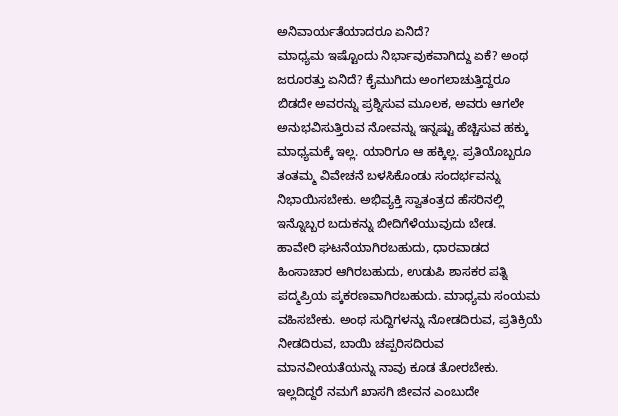ಅನಿವಾರ್ಯತೆಯಾದರೂ ಏನಿದೆ?
ಮಾಧ್ಯಮ ಇಷ್ಟೊಂದು ನಿರ್ಭಾವುಕವಾಗಿದ್ದು ಏಕೆ? ಅಂಥ ಜರೂರತ್ತು ಏನಿದೆ? ಕೈಮುಗಿದು ಅಂಗಲಾಚುತ್ತಿದ್ದರೂ ಬಿಡದೇ ಅವರನ್ನು ಪ್ರಶ್ನಿಸುವ ಮೂಲಕ, ಅವರು ಆಗಲೇ ಅನುಭವಿಸುತ್ತಿರುವ ನೋವನ್ನು ಇನ್ನಷ್ಟು ಹೆಚ್ಚಿಸುವ ಹಕ್ಕು ಮಾಧ್ಯಮಕ್ಕೆ ಇಲ್ಲ. ಯಾರಿಗೂ ಆ ಹಕ್ಕಿಲ್ಲ. ಪ್ರತಿಯೊಬ್ಬರೂ ತಂತಮ್ಮ ವಿವೇಚನೆ ಬಳಸಿಕೊಂಡು ಸಂದರ್ಭವನ್ನು ನಿಭಾಯಿಸಬೇಕು. ಅಭಿವ್ಯಕ್ತಿ ಸ್ವಾತಂತ್ರದ ಹೆಸರಿನಲ್ಲಿ ಇನ್ನೊಬ್ಬರ ಬದುಕನ್ನು ಬೀದಿಗೆಳೆಯುವುದು ಬೇಡ.
ಹಾವೇರಿ ಘಟನೆಯಾಗಿರಬಹುದು, ಧಾರವಾಡದ ಹಿಂಸಾಚಾರ ಆಗಿರಬಹುದು, ಉಡುಪಿ ಶಾಸಕರ ಪತ್ನಿ ಪದ್ಮಪ್ರಿಯ ಪ್ಕಕರಣವಾಗಿರಬಹುದು. ಮಾಧ್ಯಮ ಸಂಯಮ ವಹಿಸಬೇಕು. ಅಂಥ ಸುದ್ದಿಗಳನ್ನು ನೋಡದಿರುವ, ಪ್ರತಿಕ್ರಿಯೆ ನೀಡದಿರುವ, ಬಾಯಿ ಚಪ್ಪರಿಸದಿರುವ ಮಾನವೀಯತೆಯನ್ನು ನಾವು ಕೂಡ ತೋರಬೇಕು.
ಇಲ್ಲದಿದ್ದರೆ ನಮಗೆ ಖಾಸಗಿ ಜೀವನ ಎಂಬುದೇ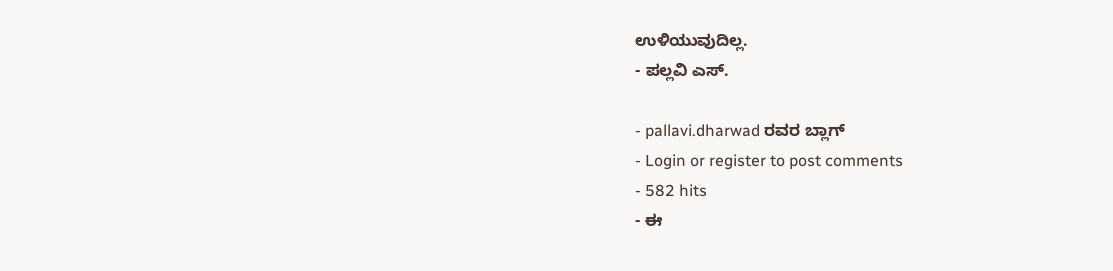ಉಳಿಯುವುದಿಲ್ಲ.
- ಪಲ್ಲವಿ ಎಸ್.

- pallavi.dharwad ರವರ ಬ್ಲಾಗ್
- Login or register to post comments
- 582 hits
- ಈ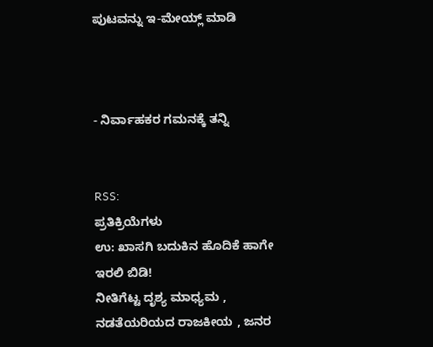ಪುಟವನ್ನು ಇ-ಮೇಯ್ಲ್ ಮಾಡಿ



- ನಿರ್ವಾಹಕರ ಗಮನಕ್ಕೆ ತನ್ನಿ


RSS:
ಪ್ರತಿಕ್ರಿಯೆಗಳು
ಉ: ಖಾಸಗಿ ಬದುಕಿನ ಹೊದಿಕೆ ಹಾಗೇ ಇರಲಿ ಬಿಡಿ!
ನೀತಿಗೆಟ್ಟ ದೃಶ್ಯ ಮಾಧ್ಯಮ , ನಡತೆಯರಿಯದ ರಾಜಕೀಯ , ಜನರ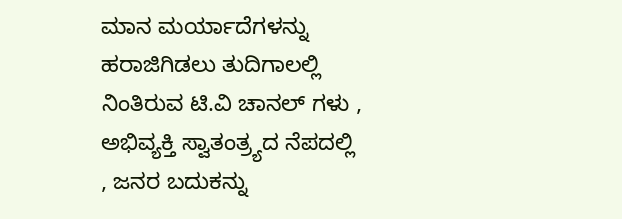ಮಾನ ಮರ್ಯಾದೆಗಳನ್ನು ಹರಾಜಿಗಿಡಲು ತುದಿಗಾಲಲ್ಲಿ ನಿಂತಿರುವ ಟಿ.ವಿ ಚಾನಲ್ ಗಳು , ಅಭಿವ್ಯಕ್ತಿ ಸ್ವಾತಂತ್ರ್ಯದ ನೆಪದಲ್ಲಿ , ಜನರ ಬದುಕನ್ನು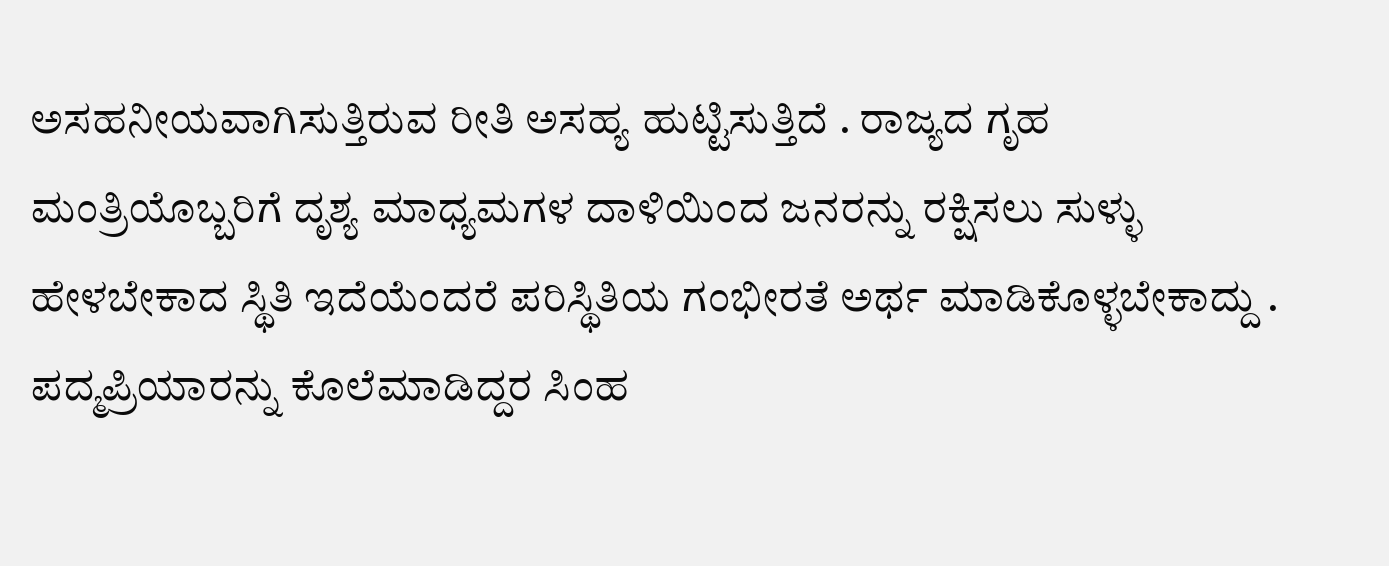ಅಸಹನೀಯವಾಗಿಸುತ್ತಿರುವ ರೀತಿ ಅಸಹ್ಯ ಹುಟ್ಟಿಸುತ್ತಿದೆ . ರಾಜ್ಯದ ಗೃಹ ಮಂತ್ರಿಯೊಬ್ಬರಿಗೆ ದೃಶ್ಯ ಮಾಧ್ಯಮಗಳ ದಾಳಿಯಿಂದ ಜನರನ್ನು ರಕ್ಷಿಸಲು ಸುಳ್ಳು ಹೇಳಬೇಕಾದ ಸ್ಥಿತಿ ಇದೆಯೆಂದರೆ ಪರಿಸ್ಥಿತಿಯ ಗಂಭೀರತೆ ಅರ್ಥ ಮಾಡಿಕೊಳ್ಳಬೇಕಾದ್ದು . ಪದ್ಮಪ್ರಿಯಾರನ್ನು ಕೊಲೆಮಾಡಿದ್ದರ ಸಿಂಹ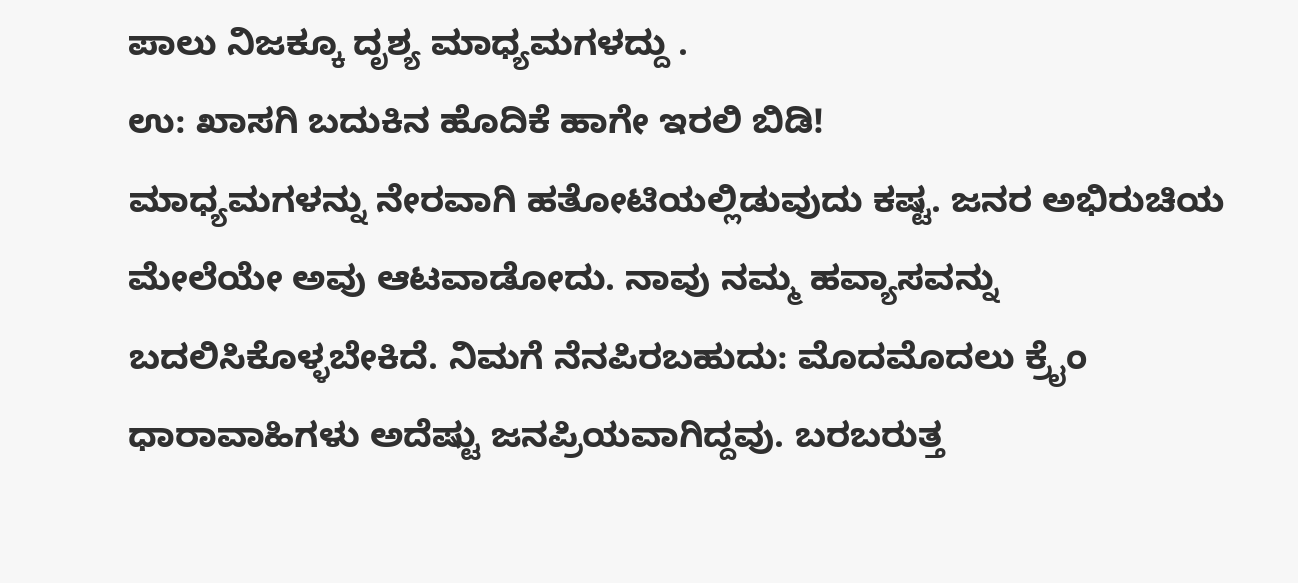ಪಾಲು ನಿಜಕ್ಕೂ ದೃಶ್ಯ ಮಾಧ್ಯಮಗಳದ್ದು .
ಉ: ಖಾಸಗಿ ಬದುಕಿನ ಹೊದಿಕೆ ಹಾಗೇ ಇರಲಿ ಬಿಡಿ!
ಮಾಧ್ಯಮಗಳನ್ನು ನೇರವಾಗಿ ಹತೋಟಿಯಲ್ಲಿಡುವುದು ಕಷ್ಟ. ಜನರ ಅಭಿರುಚಿಯ ಮೇಲೆಯೇ ಅವು ಆಟವಾಡೋದು. ನಾವು ನಮ್ಮ ಹವ್ಯಾಸವನ್ನು ಬದಲಿಸಿಕೊಳ್ಳಬೇಕಿದೆ. ನಿಮಗೆ ನೆನಪಿರಬಹುದು: ಮೊದಮೊದಲು ಕ್ರೈಂ ಧಾರಾವಾಹಿಗಳು ಅದೆಷ್ಟು ಜನಪ್ರಿಯವಾಗಿದ್ದವು. ಬರಬರುತ್ತ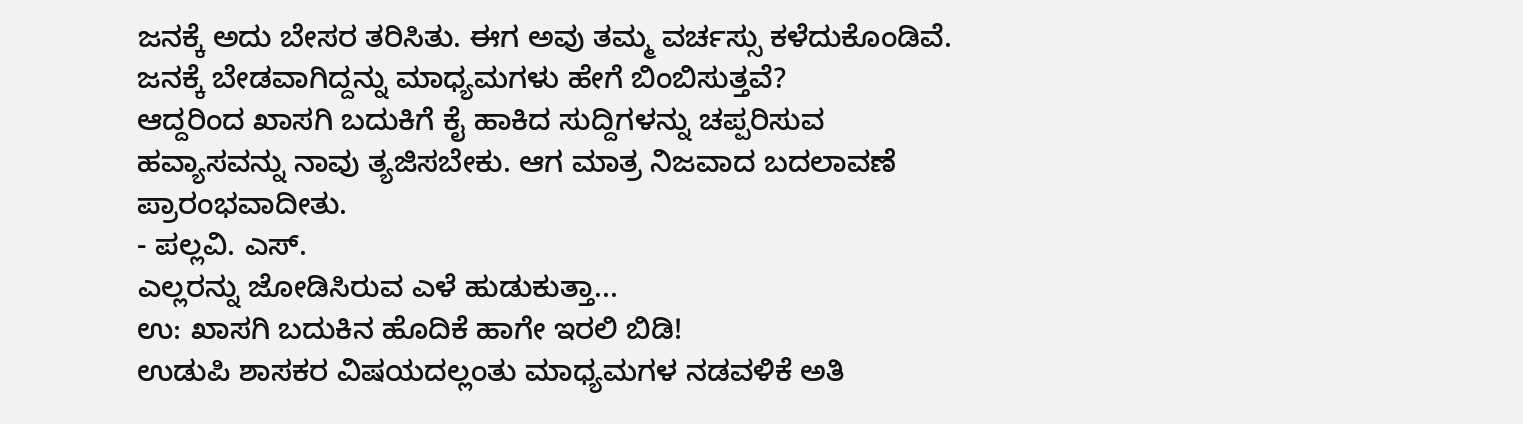ಜನಕ್ಕೆ ಅದು ಬೇಸರ ತರಿಸಿತು. ಈಗ ಅವು ತಮ್ಮ ವರ್ಚಸ್ಸು ಕಳೆದುಕೊಂಡಿವೆ. ಜನಕ್ಕೆ ಬೇಡವಾಗಿದ್ದನ್ನು ಮಾಧ್ಯಮಗಳು ಹೇಗೆ ಬಿಂಬಿಸುತ್ತವೆ?
ಆದ್ದರಿಂದ ಖಾಸಗಿ ಬದುಕಿಗೆ ಕೈ ಹಾಕಿದ ಸುದ್ದಿಗಳನ್ನು ಚಪ್ಪರಿಸುವ ಹವ್ಯಾಸವನ್ನು ನಾವು ತ್ಯಜಿಸಬೇಕು. ಆಗ ಮಾತ್ರ ನಿಜವಾದ ಬದಲಾವಣೆ ಪ್ರಾರಂಭವಾದೀತು.
- ಪಲ್ಲವಿ. ಎಸ್.
ಎಲ್ಲರನ್ನು ಜೋಡಿಸಿರುವ ಎಳೆ ಹುಡುಕುತ್ತಾ...
ಉ: ಖಾಸಗಿ ಬದುಕಿನ ಹೊದಿಕೆ ಹಾಗೇ ಇರಲಿ ಬಿಡಿ!
ಉಡುಪಿ ಶಾಸಕರ ವಿಷಯದಲ್ಲಂತು ಮಾಧ್ಯಮಗಳ ನಡವಳಿಕೆ ಅತಿ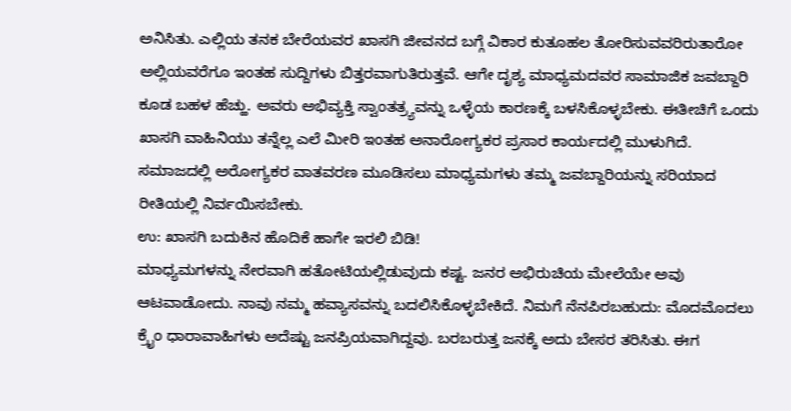ಅನಿಸಿತು. ಎಲ್ಲಿಯ ತನಕ ಬೇರೆಯವರ ಖಾಸಗಿ ಜೀವನದ ಬಗ್ಗೆ ವಿಕಾರ ಕುತೂಹಲ ತೋರಿಸುವವರಿರುತಾರೋ ಅಲ್ಲಿಯವರೆಗೂ ಇಂತಹ ಸುದ್ದಿಗಳು ಬಿತ್ತರವಾಗುತಿರುತ್ತವೆ. ಆಗೇ ದೃಶ್ಯ ಮಾಧ್ಯಮದವರ ಸಾಮಾಜಿಕ ಜವಬ್ದಾರಿ ಕೂಡ ಬಹಳ ಹೆಚ್ಹು. ಅವರು ಅಭಿವ್ಯಕ್ತಿ ಸ್ವಾಂತತ್ರ್ಯವನ್ನು ಒಳ್ಳೆಯ ಕಾರಣಕ್ಕೆ ಬಳಸಿಕೊಳ್ಳಬೇಕು. ಈತೀಚಿಗೆ ಒಂದು ಖಾಸಗಿ ವಾಹಿನಿಯು ತನ್ನೆಲ್ಲ ಎಲೆ ಮೀರಿ ಇಂತಹ ಅನಾರೋಗ್ಯಕರ ಪ್ರಸಾರ ಕಾರ್ಯದಲ್ಲಿ ಮುಳುಗಿದೆ. ಸಮಾಜದಲ್ಲಿ ಅರೋಗ್ಯಕರ ವಾತವರಣ ಮೂಡಿಸಲು ಮಾಧ್ಯಮಗಳು ತಮ್ಮ ಜವಬ್ದಾರಿಯನ್ನು ಸರಿಯಾದ ರೀತಿಯಲ್ಲಿ ನಿರ್ವಯಿಸಬೇಕು.
ಉ: ಖಾಸಗಿ ಬದುಕಿನ ಹೊದಿಕೆ ಹಾಗೇ ಇರಲಿ ಬಿಡಿ!
ಮಾಧ್ಯಮಗಳನ್ನು ನೇರವಾಗಿ ಹತೋಟಿಯಲ್ಲಿಡುವುದು ಕಷ್ಟ. ಜನರ ಅಭಿರುಚಿಯ ಮೇಲೆಯೇ ಅವು ಆಟವಾಡೋದು. ನಾವು ನಮ್ಮ ಹವ್ಯಾಸವನ್ನು ಬದಲಿಸಿಕೊಳ್ಳಬೇಕಿದೆ. ನಿಮಗೆ ನೆನಪಿರಬಹುದು: ಮೊದಮೊದಲು ಕ್ರೈಂ ಧಾರಾವಾಹಿಗಳು ಅದೆಷ್ಟು ಜನಪ್ರಿಯವಾಗಿದ್ದವು. ಬರಬರುತ್ತ ಜನಕ್ಕೆ ಅದು ಬೇಸರ ತರಿಸಿತು. ಈಗ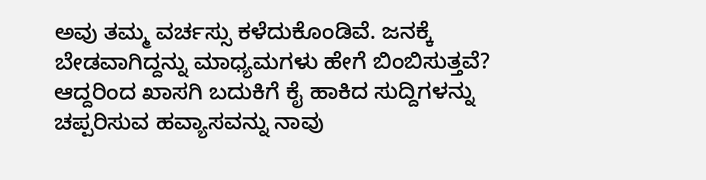ಅವು ತಮ್ಮ ವರ್ಚಸ್ಸು ಕಳೆದುಕೊಂಡಿವೆ. ಜನಕ್ಕೆ ಬೇಡವಾಗಿದ್ದನ್ನು ಮಾಧ್ಯಮಗಳು ಹೇಗೆ ಬಿಂಬಿಸುತ್ತವೆ?
ಆದ್ದರಿಂದ ಖಾಸಗಿ ಬದುಕಿಗೆ ಕೈ ಹಾಕಿದ ಸುದ್ದಿಗಳನ್ನು ಚಪ್ಪರಿಸುವ ಹವ್ಯಾಸವನ್ನು ನಾವು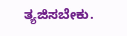ತ್ಯಜಿಸಬೇಕು.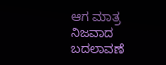ಆಗ ಮಾತ್ರ ನಿಜವಾದ ಬದಲಾವಣೆ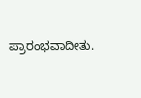ಪ್ರಾರಂಭವಾದೀತು.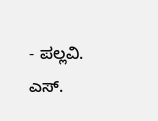- ಪಲ್ಲವಿ. ಎಸ್.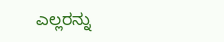ಎಲ್ಲರನ್ನು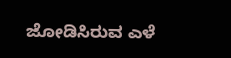ಜೋಡಿಸಿರುವ ಎಳೆ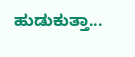ಹುಡುಕುತ್ತಾ...